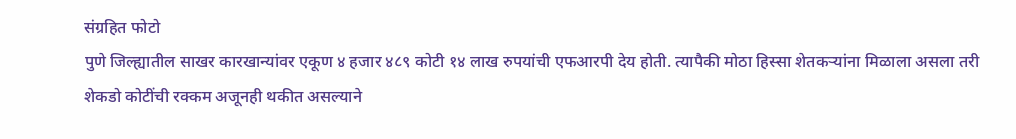संग्रहित फोटो
पुणे जिल्ह्यातील साखर कारखान्यांवर एकूण ४ हजार ४८९ कोटी १४ लाख रुपयांची एफआरपी देय होती. त्यापैकी मोठा हिस्सा शेतकऱ्यांना मिळाला असला तरी शेकडो कोटींची रक्कम अजूनही थकीत असल्याने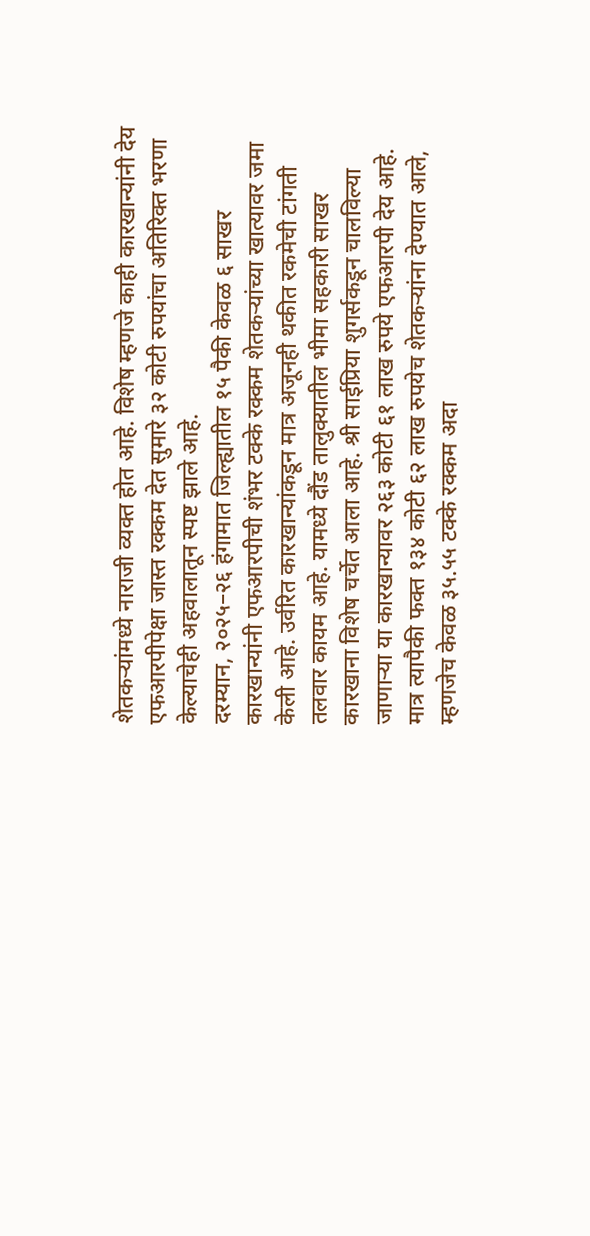शेतकऱ्यांमध्ये नाराजी व्यक्त होत आहे. विशेष म्हणजे काही कारखान्यांनी देय एफआरपीपेक्षा जास्त रक्कम देत सुमारे ३२ कोटी रुपयांचा अतिरिक्त भरणा केल्याचेही अहवालातून स्पष्ट झाले आहे.
दरम्यान, २०२५–२६ हंगामात जिल्ह्यातील १५ पैकी केवळ ६ साखर कारखान्यांनी एफआरपीची शंभर टक्के रक्कम शेतकऱ्यांच्या खात्यावर जमा केली आहे. उर्वरित कारखान्यांकडून मात्र अजूनही थकीत रकमेची टांगती तलवार कायम आहे. यामध्ये दौंड तालुक्यातील भीमा सहकारी साखर कारखाना विशेष चर्चेत आला आहे. श्री साईप्रिया शुगर्सकडून चालविल्या जाणाऱ्या या कारखान्यावर २६३ कोटी ६१ लाख रुपये एफआरपी देय आहे. मात्र त्यापैकी फक्त १३४ कोटी ६२ लाख रुपयेच शेतकऱ्यांना देण्यात आले, म्हणजेच केवळ ३५.५५ टक्के रक्कम अदा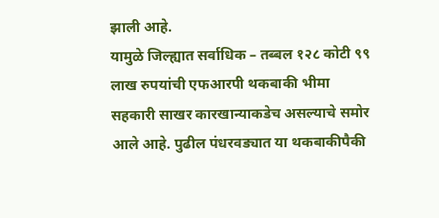झाली आहे.
यामुळे जिल्ह्यात सर्वाधिक – तब्बल १२८ कोटी ९९ लाख रुपयांची एफआरपी थकबाकी भीमा सहकारी साखर कारखान्याकडेच असल्याचे समोर आले आहे. पुढील पंधरवड्यात या थकबाकीपैकी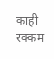काही रक्कम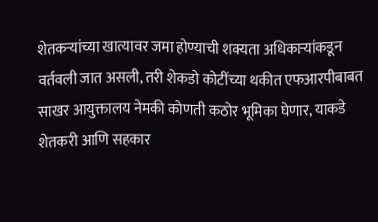शेतकऱ्यांच्या खात्यावर जमा होण्याची शक्यता अधिकाऱ्यांकडून वर्तवली जात असली, तरी शेकडो कोटींच्या थकीत एफआरपीबाबत साखर आयुक्तालय नेमकी कोणती कठोर भूमिका घेणार, याकडे शेतकरी आणि सहकार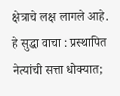क्षेत्राचे लक्ष लागले आहे.
हे सुद्धा वाचा : प्रस्थापित नेत्यांची सत्ता धोक्यात;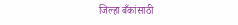जिल्हा बँकांसाठी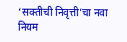‘सक्तीची निवृत्ती’चा नवा नियम